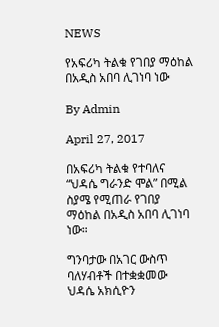NEWS

የአፍሪካ ትልቁ የገበያ ማዕከል በአዲስ አበባ ሊገነባ ነው

By Admin

April 27, 2017

በአፍሪካ ትልቁ የተባለና “ህዳሴ ግራንድ ሞል” በሚል ስያሜ የሚጠራ የገበያ ማዕከል በአዲስ አበባ ሊገነባ ነው።

ግንባታው በአገር ውስጥ ባለሃብቶች በተቋቋመው ህዳሴ አክሲዮን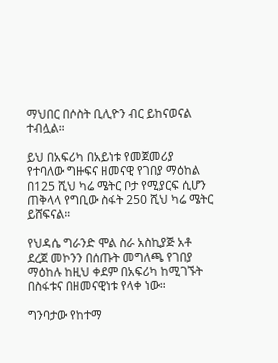ማህበር በሶስት ቢሊዮን ብር ይከናወናል ተብሏል።

ይህ በአፍሪካ በአይነቱ የመጀመሪያ የተባለው ግዙፍና ዘመናዊ የገበያ ማዕከል በ125 ሺህ ካሬ ሜትር ቦታ የሚያርፍ ሲሆን ጠቅላላ የግቢው ስፋት 250 ሺህ ካሬ ሜትር ይሸፍናል።

የህዳሴ ግራንድ ሞል ስራ አስኪያጅ አቶ ደረጀ መኮንን በሰጡት መግለጫ የገበያ ማዕከሉ ከዚህ ቀደም በአፍሪካ ከሚገኙት በስፋቱና በዘመናዊነቱ የላቀ ነው።

ግንባታው የከተማ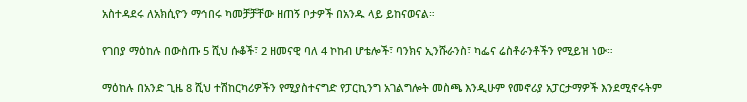አስተዳደሩ ለአክሲዮን ማኅበሩ ካመቻቻቸው ዘጠኝ ቦታዎች በአንዱ ላይ ይከናወናል።

የገበያ ማዕከሉ በውስጡ 5 ሺህ ሱቆች፣ 2 ዘመናዊ ባለ 4 ኮከብ ሆቴሎች፣ ባንክና ኢንሹራንስ፣ ካፌና ሬስቶራንቶችን የሚይዝ ነው።

ማዕከሉ በአንድ ጊዜ 8 ሺህ ተሽከርካሪዎችን የሚያስተናግድ የፓርኪንግ አገልግሎት መስጫ እንዲሁም የመኖሪያ አፓርታማዎች እንደሚኖሩትም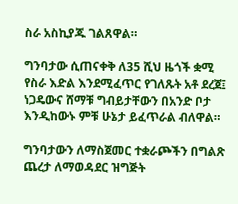ስራ አስኪያጁ ገልጸዋል።

ግንባታው ሲጠናቀቅ ለ35 ሺህ ዜጎች ቋሚ የስራ እድል እንደሚፈጥር የገለጹት አቶ ደረጀ፤ ነጋዴውና ሸማቹ ግብይታቸውን በአንድ ቦታ እንዲከውኑ ምቹ ሁኔታ ይፈጥራል ብለዋል።

ግንባታውን ለማስጀመር ተቋራጮችን በግልጽ ጨረታ ለማወዳደር ዝግጅት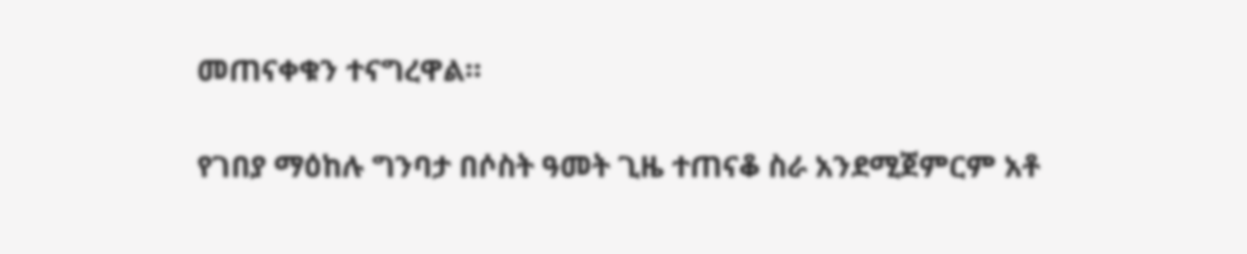መጠናቀቁን ተናግረዋል።

የገበያ ማዕከሉ ግንባታ በሶስት ዓመት ጊዜ ተጠናቆ ስራ አንደሚጀምርም አቶ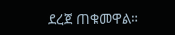ደረጀ ጠቁመዋል።